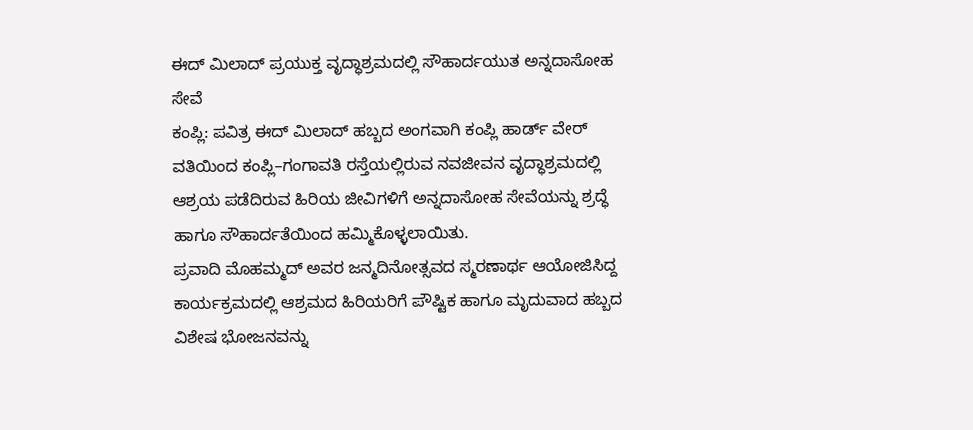ಈದ್ ಮಿಲಾದ್ ಪ್ರಯುಕ್ತ ವೃದ್ಧಾಶ್ರಮದಲ್ಲಿ ಸೌಹಾರ್ದಯುತ ಅನ್ನದಾಸೋಹ ಸೇವೆ
ಕಂಪ್ಲಿ: ಪವಿತ್ರ ಈದ್ ಮಿಲಾದ್ ಹಬ್ಬದ ಅಂಗವಾಗಿ ಕಂಪ್ಲಿ ಹಾರ್ಡ್ ವೇರ್ ವತಿಯಿಂದ ಕಂಪ್ಲಿ–ಗಂಗಾವತಿ ರಸ್ತೆಯಲ್ಲಿರುವ ನವಜೀವನ ವೃದ್ಧಾಶ್ರಮದಲ್ಲಿ ಆಶ್ರಯ ಪಡೆದಿರುವ ಹಿರಿಯ ಜೀವಿಗಳಿಗೆ ಅನ್ನದಾಸೋಹ ಸೇವೆಯನ್ನು ಶ್ರದ್ಧೆ ಹಾಗೂ ಸೌಹಾರ್ದತೆಯಿಂದ ಹಮ್ಮಿಕೊಳ್ಳಲಾಯಿತು.
ಪ್ರವಾದಿ ಮೊಹಮ್ಮದ್ ಅವರ ಜನ್ಮದಿನೋತ್ಸವದ ಸ್ಮರಣಾರ್ಥ ಆಯೋಜಿಸಿದ್ದ ಕಾರ್ಯಕ್ರಮದಲ್ಲಿ ಆಶ್ರಮದ ಹಿರಿಯರಿಗೆ ಪೌಷ್ಟಿಕ ಹಾಗೂ ಮೃದುವಾದ ಹಬ್ಬದ ವಿಶೇಷ ಭೋಜನವನ್ನು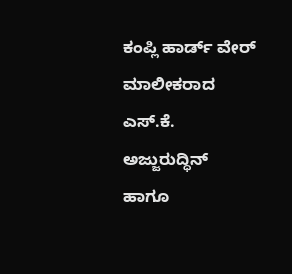ಕಂಪ್ಲಿ ಹಾರ್ಡ್ ವೇರ್ ಮಾಲೀಕರಾದ ಎಸ್.ಕೆ. ಅಜ್ಜುರುದ್ಧಿನ್ ಹಾಗೂ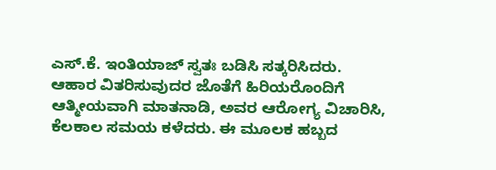ಎಸ್.ಕೆ. ಇಂತಿಯಾಜ್ ಸ್ವತಃ ಬಡಿಸಿ ಸತ್ಕರಿಸಿದರು.
ಆಹಾರ ವಿತರಿಸುವುದರ ಜೊತೆಗೆ ಹಿರಿಯರೊಂದಿಗೆ ಆತ್ಮೀಯವಾಗಿ ಮಾತನಾಡಿ, ಅವರ ಆರೋಗ್ಯ ವಿಚಾರಿಸಿ, ಕೆಲಕಾಲ ಸಮಯ ಕಳೆದರು. ಈ ಮೂಲಕ ಹಬ್ಬದ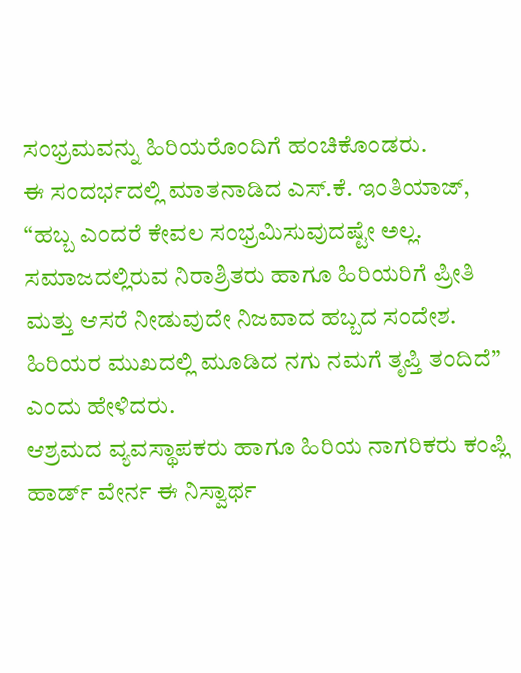ಸಂಭ್ರಮವನ್ನು ಹಿರಿಯರೊಂದಿಗೆ ಹಂಚಿಕೊಂಡರು.
ಈ ಸಂದರ್ಭದಲ್ಲಿ ಮಾತನಾಡಿದ ಎಸ್.ಕೆ. ಇಂತಿಯಾಜ್, “ಹಬ್ಬ ಎಂದರೆ ಕೇವಲ ಸಂಭ್ರಮಿಸುವುದಷ್ಟೇ ಅಲ್ಲ. ಸಮಾಜದಲ್ಲಿರುವ ನಿರಾಶ್ರಿತರು ಹಾಗೂ ಹಿರಿಯರಿಗೆ ಪ್ರೀತಿ ಮತ್ತು ಆಸರೆ ನೀಡುವುದೇ ನಿಜವಾದ ಹಬ್ಬದ ಸಂದೇಶ. ಹಿರಿಯರ ಮುಖದಲ್ಲಿ ಮೂಡಿದ ನಗು ನಮಗೆ ತೃಪ್ತಿ ತಂದಿದೆ” ಎಂದು ಹೇಳಿದರು.
ಆಶ್ರಮದ ವ್ಯವಸ್ಥಾಪಕರು ಹಾಗೂ ಹಿರಿಯ ನಾಗರಿಕರು ಕಂಪ್ಲಿ ಹಾರ್ಡ್ ವೇರ್ನ ಈ ನಿಸ್ವಾರ್ಥ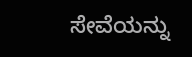ಸೇವೆಯನ್ನು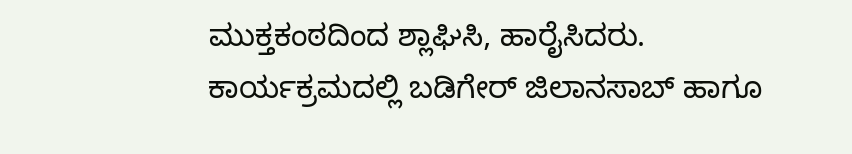ಮುಕ್ತಕಂಠದಿಂದ ಶ್ಲಾಘಿಸಿ, ಹಾರೈಸಿದರು.
ಕಾರ್ಯಕ್ರಮದಲ್ಲಿ ಬಡಿಗೇರ್ ಜಿಲಾನಸಾಬ್ ಹಾಗೂ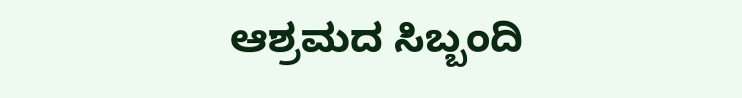ಆಶ್ರಮದ ಸಿಬ್ಬಂದಿ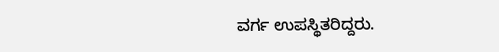ವರ್ಗ ಉಪಸ್ಥಿತರಿದ್ದರು.